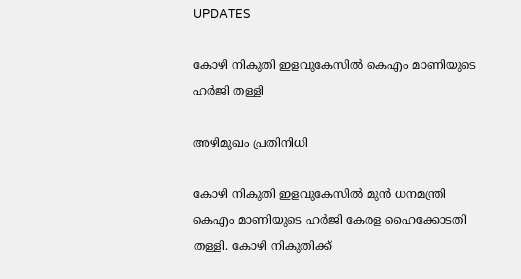UPDATES

കോഴി നികുതി ഇളവുകേസില്‍ കെഎം മാണിയുടെ ഹര്‍ജി തള്ളി

അഴിമുഖം പ്രതിനിധി

കോഴി നികുതി ഇളവുകേസില്‍ മുന്‍ ധനമന്ത്രി കെഎം മാണിയുടെ ഹര്‍ജി കേരള ഹൈക്കോടതി തള്ളി. കോഴി നികുതിക്ക്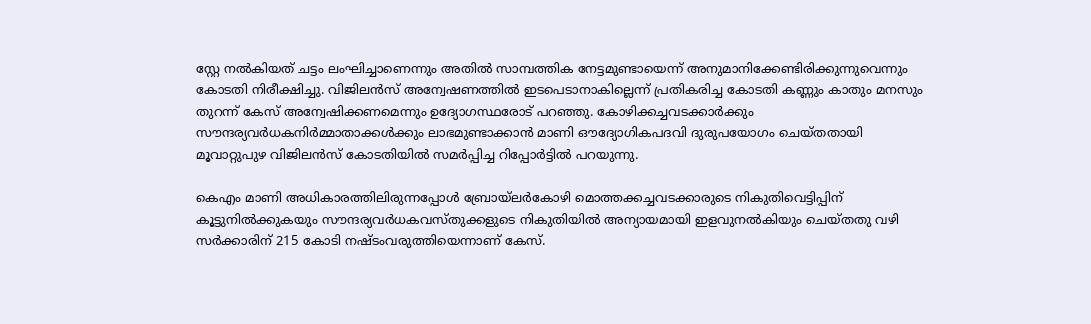സ്റ്റേ നല്‍കിയത് ചട്ടം ലംഘിച്ചാണെന്നും അതില്‍ സാമ്പത്തിക നേട്ടമുണ്ടായെന്ന് അനുമാനിക്കേണ്ടിരിക്കുന്നുവെന്നും കോടതി നിരീക്ഷിച്ചു. വിജിലന്‍സ് അന്വേഷണത്തില്‍ ഇടപെടാനാകില്ലെന്ന് പ്രതികരിച്ച കോടതി കണ്ണും കാതും മനസും തുറന്ന് കേസ് അന്വേഷിക്കണമെന്നും ഉദ്യോഗസ്ഥരോട് പറഞ്ഞു. കോഴിക്കച്ചവടക്കാര്‍ക്കും സൗന്ദര്യവര്‍ധകനിര്‍മ്മാതാക്കള്‍ക്കും ലാഭമുണ്ടാക്കാന്‍ മാണി ഔദ്യോഗികപദവി ദുരുപയോഗം ചെയ്തതായി മൂവാറ്റുപുഴ വിജിലന്‍സ് കോടതിയില്‍ സമര്‍പ്പിച്ച റിപ്പോര്‍ട്ടില്‍ പറയുന്നു.

കെഎം മാണി അധികാരത്തിലിരുന്നപ്പോള്‍ ബ്രോയ്‌ലര്‍കോഴി മൊത്തക്കച്ചവടക്കാരുടെ നികുതിവെട്ടിപ്പിന് കൂട്ടുനില്‍ക്കുകയും സൗന്ദര്യവര്‍ധകവസ്തുക്കളുടെ നികുതിയില്‍ അന്യായമായി ഇളവുനല്‍കിയും ചെയ്തതു വഴി സര്‍ക്കാരിന് 215 കോടി നഷ്ടംവരുത്തിയെന്നാണ് കേസ്.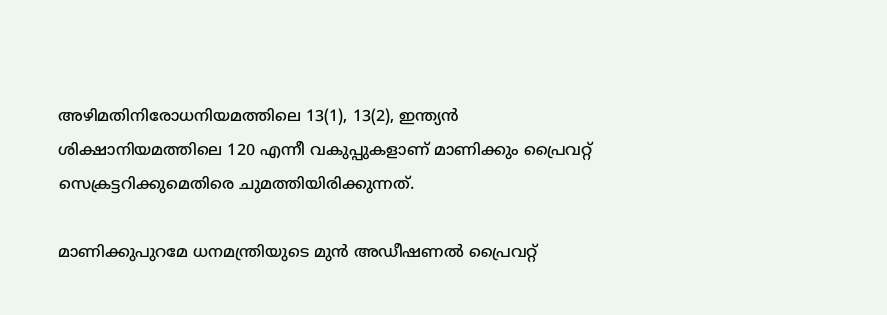അഴിമതിനിരോധനിയമത്തിലെ 13(1), 13(2), ഇന്ത്യന്‍ ശിക്ഷാനിയമത്തിലെ 120 എന്നീ വകുപ്പുകളാണ് മാണിക്കും പ്രൈവറ്റ് സെക്രട്ടറിക്കുമെതിരെ ചുമത്തിയിരിക്കുന്നത്.

മാണിക്കുപുറമേ ധനമന്ത്രിയുടെ മുന്‍ അഡീഷണല്‍ പ്രൈവറ്റ്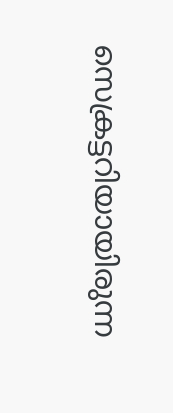സെക്രട്ടറിയായിരുന്ന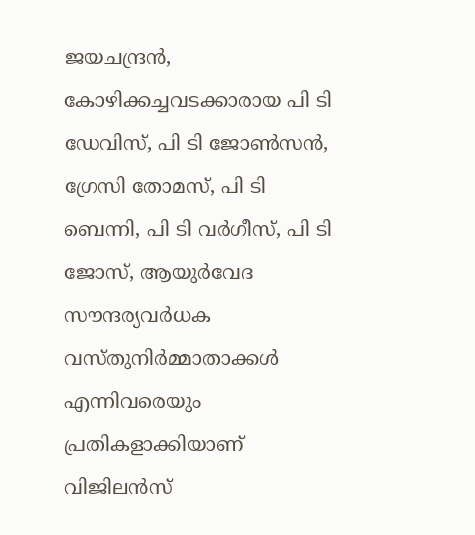ജയചന്ദ്രന്‍, കോഴിക്കച്ചവടക്കാരായ പി ടി ഡേവിസ്, പി ടി ജോണ്‍സന്‍, ഗ്രേസി തോമസ്, പി ടി ബെന്നി, പി ടി വര്‍ഗീസ്, പി ടി ജോസ്, ആയുര്‍വേദ സൗന്ദര്യവര്‍ധക വസ്തുനിര്‍മ്മാതാക്കള്‍ എന്നിവരെയും പ്രതികളാക്കിയാണ് വിജിലന്‍സ്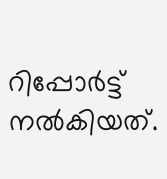റിപ്പോര്‍ട്ട് നല്‍കിയത്.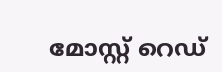മോസ്റ്റ് റെഡ്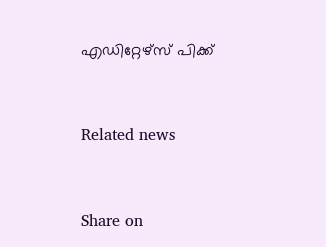എഡിറ്റേഴ്സ് പിക്ക്


Related news


Share on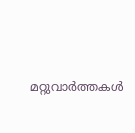മറ്റുവാര്‍ത്തകള്‍